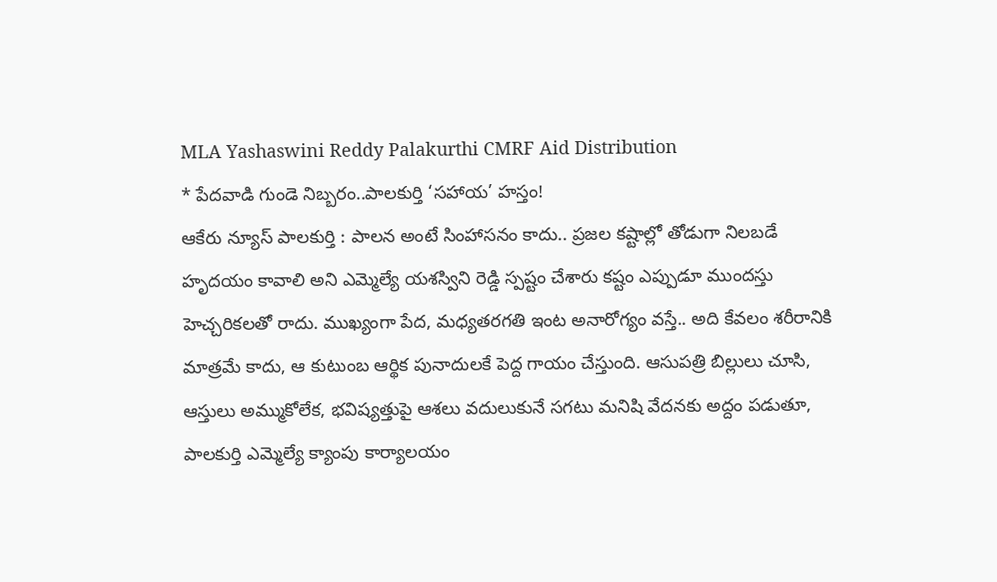MLA Yashaswini Reddy Palakurthi CMRF Aid Distribution
* పేదవాడి గుండె నిబ్బరం..పాలకుర్తి ‘సహాయ’ హస్తం!
ఆకేరు న్యూస్ పాలకుర్తి : పాలన అంటే సింహాసనం కాదు.. ప్రజల కష్టాల్లో తోడుగా నిలబడే హృదయం కావాలి అని ఎమ్మెల్యే యశస్విని రెడ్డి స్పష్టం చేశారు కష్టం ఎప్పుడూ ముందస్తు హెచ్చరికలతో రాదు. ముఖ్యంగా పేద, మధ్యతరగతి ఇంట అనారోగ్యం వస్తే.. అది కేవలం శరీరానికి మాత్రమే కాదు, ఆ కుటుంబ ఆర్థిక పునాదులకే పెద్ద గాయం చేస్తుంది. ఆసుపత్రి బిల్లులు చూసి, ఆస్తులు అమ్ముకోలేక, భవిష్యత్తుపై ఆశలు వదులుకునే సగటు మనిషి వేదనకు అద్దం పడుతూ, పాలకుర్తి ఎమ్మెల్యే క్యాంపు కార్యాలయం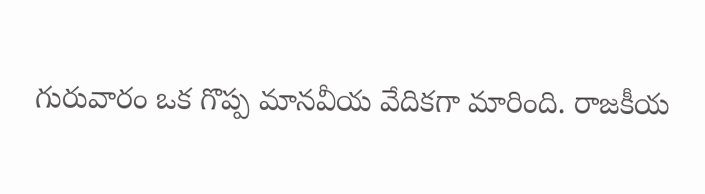గురువారం ఒక గొప్ప మానవీయ వేదికగా మారింది. రాజకీయ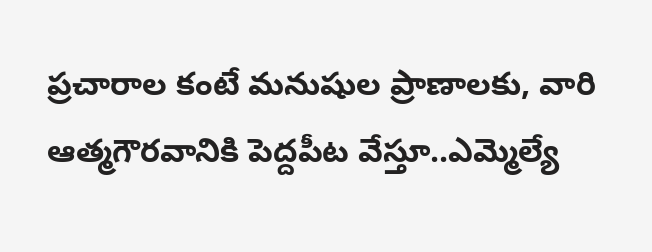ప్రచారాల కంటే మనుషుల ప్రాణాలకు, వారి ఆత్మగౌరవానికి పెద్దపీట వేస్తూ..ఎమ్మెల్యే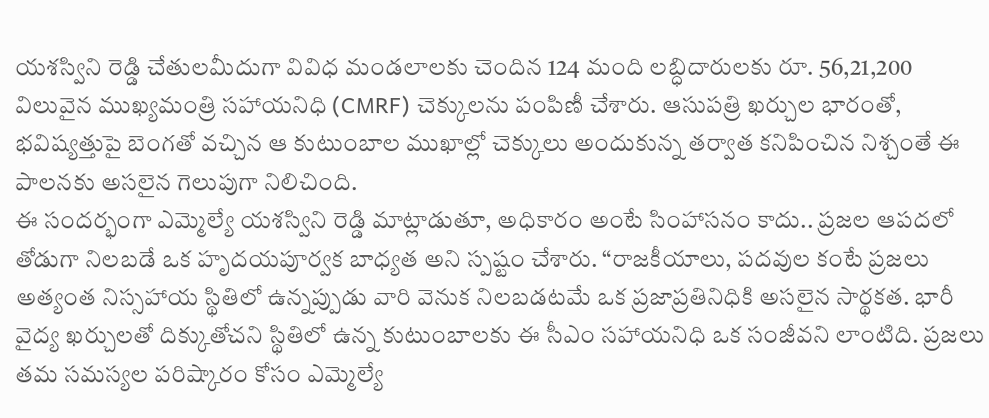యశస్విని రెడ్డి చేతులమీదుగా వివిధ మండలాలకు చెందిన 124 మంది లబ్ధిదారులకు రూ. 56,21,200 విలువైన ముఖ్యమంత్రి సహాయనిధి (CMRF) చెక్కులను పంపిణీ చేశారు. ఆసుపత్రి ఖర్చుల భారంతో, భవిష్యత్తుపై బెంగతో వచ్చిన ఆ కుటుంబాల ముఖాల్లో చెక్కులు అందుకున్న తర్వాత కనిపించిన నిశ్చంతే ఈ పాలనకు అసలైన గెలుపుగా నిలిచింది.
ఈ సందర్భంగా ఎమ్మెల్యే యశస్విని రెడ్డి మాట్లాడుతూ, అధికారం అంటే సింహాసనం కాదు.. ప్రజల ఆపదలో తోడుగా నిలబడే ఒక హృదయపూర్వక బాధ్యత అని స్పష్టం చేశారు. “రాజకీయాలు, పదవుల కంటే ప్రజలు అత్యంత నిస్సహాయ స్థితిలో ఉన్నప్పుడు వారి వెనుక నిలబడటమే ఒక ప్రజాప్రతినిధికి అసలైన సార్థకత. భారీ వైద్య ఖర్చులతో దిక్కుతోచని స్థితిలో ఉన్న కుటుంబాలకు ఈ సీఎం సహాయనిధి ఒక సంజీవని లాంటిది. ప్రజలు తమ సమస్యల పరిష్కారం కోసం ఎమ్మెల్యే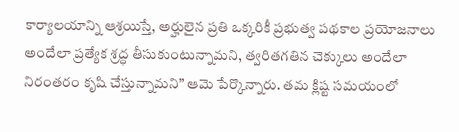కార్యాలయాన్ని ఆశ్రయిస్తే, అర్హులైన ప్రతి ఒక్కరికీ ప్రభుత్వ పథకాల ప్రయోజనాలు అందేలా ప్రత్యేక శ్రద్ధ తీసుకుంటున్నామని, త్వరితగతిన చెక్కులు అందేలా నిరంతరం కృషి చేస్తున్నామని” ఆమె పేర్కొన్నారు. తమ క్లిష్ట సమయంలో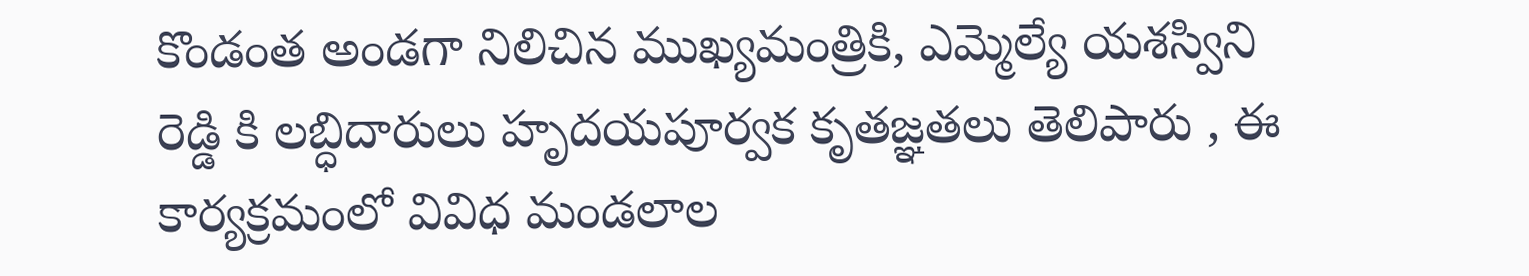కొండంత అండగా నిలిచిన ముఖ్యమంత్రికి, ఎమ్మెల్యే యశస్విని రెడ్డి కి లబ్ధిదారులు హృదయపూర్వక కృతజ్ఞతలు తెలిపారు , ఈ కార్యక్రమంలో వివిధ మండలాల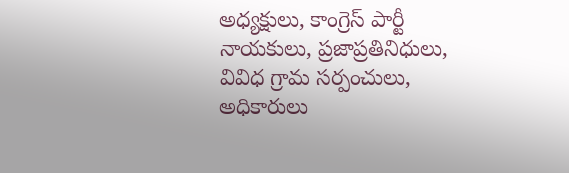అధ్యక్షులు, కాంగ్రెస్ పార్టీ నాయకులు, ప్రజాప్రతినిధులు, వివిధ గ్రామ సర్పంచులు, అధికారులు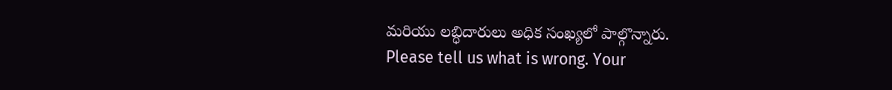మరియు లబ్ధిదారులు అధిక సంఖ్యలో పాల్గొన్నారు.
Please tell us what is wrong. Your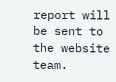report will be sent to the website team.